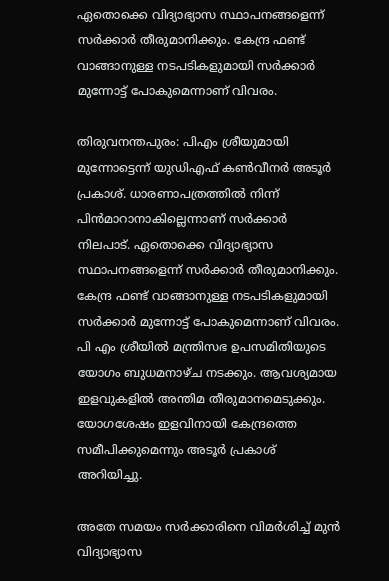ഏതൊക്കെ വിദ്യാഭ്യാസ സ്ഥാപനങ്ങളെന്ന് സർക്കാർ തീരുമാനിക്കും. കേന്ദ്ര ഫണ്ട് വാങ്ങാനുള്ള നടപടികളുമായി സർക്കാർ മുന്നോട്ട് പോകുമെന്നാണ് വിവരം.

തിരുവനന്തപുരം: പിഎം ശ്രീയുമായി മുന്നോട്ടെന്ന് യുഡിഎഫ് കണ്‍വീനര്‍ അടൂര്‍ പ്രകാശ്. ധാരണാപത്രത്തിൽ നിന്ന് പിൻമാറാനാകില്ലെന്നാണ് സര്‍ക്കാര്‍ നിലപാട്. ഏതൊക്കെ വിദ്യാഭ്യാസ സ്ഥാപനങ്ങളെന്ന് സർക്കാർ തീരുമാനിക്കും. കേന്ദ്ര ഫണ്ട് വാങ്ങാനുള്ള നടപടികളുമായി സർക്കാർ മുന്നോട്ട് പോകുമെന്നാണ് വിവരം. പി എം ശ്രീയിൽ മന്ത്രിസഭ ഉപസമിതിയുടെ യോഗം ബുധമനാഴ്ച നടക്കും. ആവശ്യമായ ഇളവുകളിൽ അന്തിമ തീരുമാനമെടുക്കും. യോഗശേഷം ഇളവിനായി കേന്ദ്രത്തെ സമീപിക്കുമെന്നും അടൂര്‍ പ്രകാശ് അറിയിച്ചു.

അതേ സമയം സര്‍ക്കാരിനെ വിമര്‍ശിച്ച് മുൻ വിദ്യാഭ്യാസ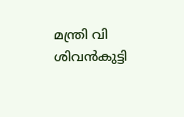മന്ത്രി വി ശിവൻകുട്ടി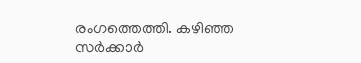രംഗത്തെത്തി. കഴിഞ്ഞ സര്‍ക്കാര്‍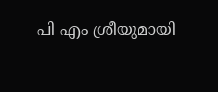പി എം ശ്രീയുമായി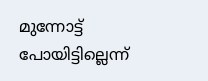മുന്നോട്ട് പോയിട്ടില്ലെന്ന്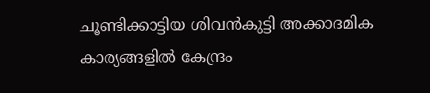ചൂണ്ടിക്കാട്ടിയ ശിവൻകുട്ടി അക്കാദമിക കാര്യങ്ങളിൽ കേന്ദ്രം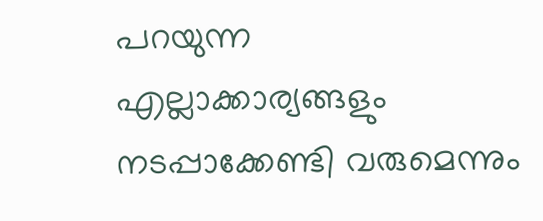പറയുന്ന എല്ലാക്കാര്യങ്ങളും നടപ്പാക്കേണ്ടി വരുമെന്നും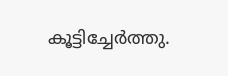കൂട്ടിച്ചേര്‍ത്തു.